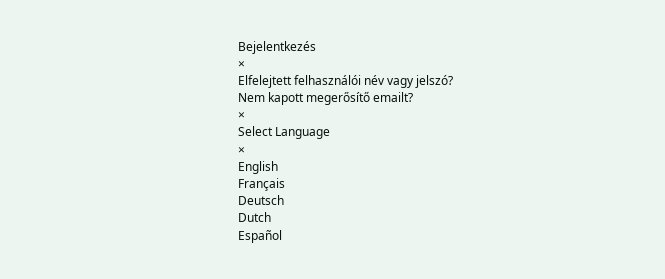Bejelentkezés
×
Elfelejtett felhasználói név vagy jelszó?
Nem kapott megerősítő emailt?
×
Select Language
×
English
Français
Deutsch
Dutch
Español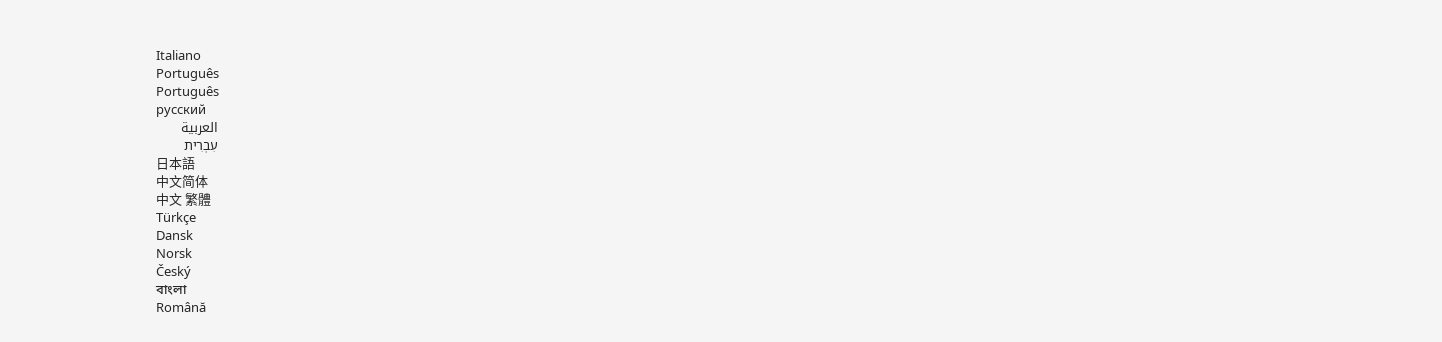Italiano
Português
Português
русский
العربية
עִבְרִית
日本語
中文简体
中文 繁體
Türkçe
Dansk
Norsk
Český
বাংলা
Română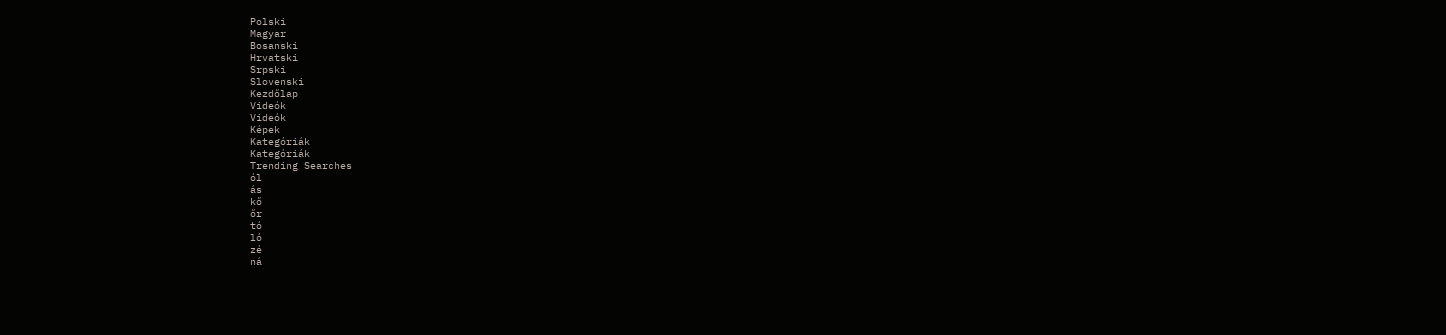Polski
Magyar
Bosanski
Hrvatski
Srpski
Slovenski
Kezdőlap
Videók
Videók
Képek
Kategóriák
Kategóriák
Trending Searches
ól
ás
kő
őr
tó
ló
zé
ná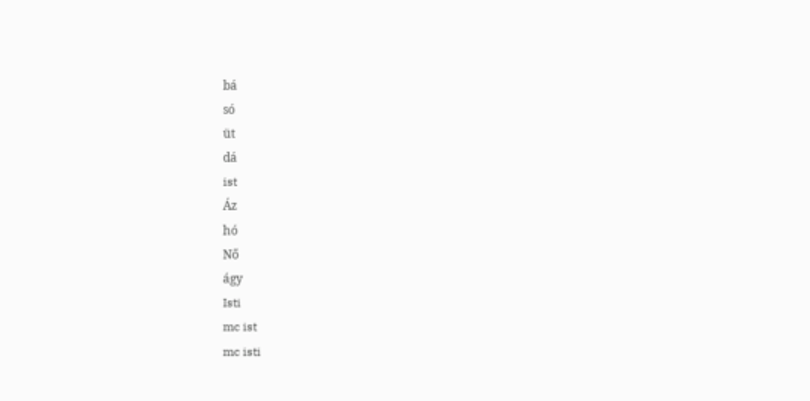bá
só
üt
dá
ist
Áz
hó
Nő
ágy
Isti
mc ist
mc isti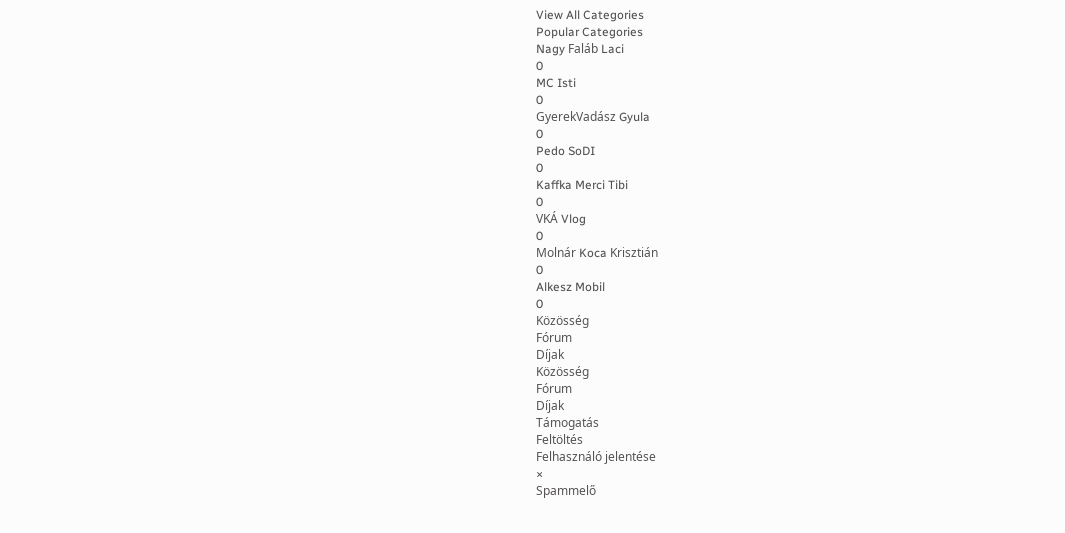View All Categories
Popular Categories
Nagy Faláb Laci
0
MC Isti
0
GyerekVadász Gyula
0
Pedo SoDI
0
Kaffka Merci Tibi
0
VKÁ Vlog
0
Molnár Koca Krisztián
0
Alkesz Mobil
0
Közösség
Fórum
Díjak
Közösség
Fórum
Díjak
Támogatás
Feltöltés
Felhasználó jelentése
×
Spammelő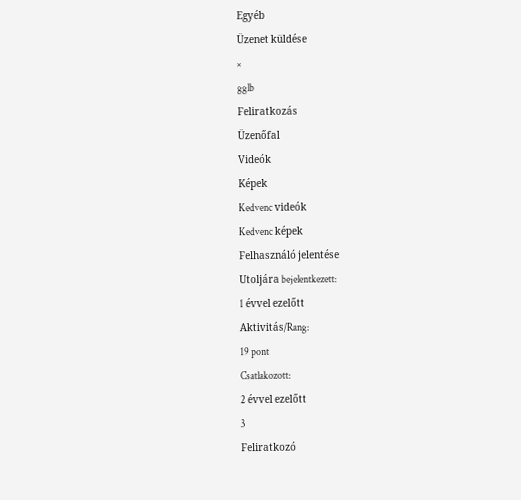Egyéb
Üzenet küldése
×
gglb
Feliratkozás
Üzenőfal
Videók
Képek
Kedvenc videók
Kedvenc képek
Felhasználó jelentése
Utoljára bejelentkezett:
1 évvel ezelőtt
Aktivitás/Rang:
19 pont
Csatlakozott:
2 évvel ezelőtt
3
Feliratkozó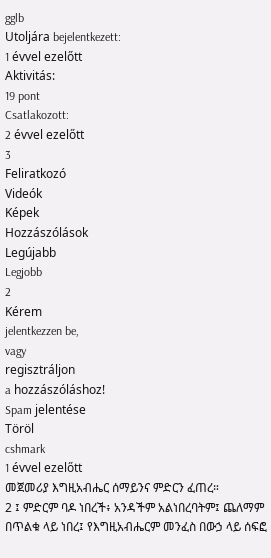gglb
Utoljára bejelentkezett:
1 évvel ezelőtt
Aktivitás:
19 pont
Csatlakozott:
2 évvel ezelőtt
3
Feliratkozó
Videók
Képek
Hozzászólások
Legújabb
Legjobb
2
Kérem
jelentkezzen be,
vagy
regisztráljon
a hozzászóláshoz!
Spam jelentése
Töröl
cshmark
1 évvel ezelőtt
መጀመሪያ እግዚአብሔር ሰማይንና ምድርን ፈጠረ።
2 ፤ ምድርም ባዶ ነበረች፥ አንዳችም አልነበረባትም፤ ጨለማም በጥልቁ ላይ ነበረ፤ የእግዚአብሔርም መንፈስ በውኃ ላይ ሰፍፎ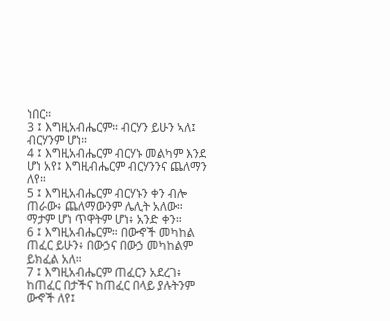ነበር።
3 ፤ እግዚአብሔርም። ብርሃን ይሁን ኣለ፤ ብርሃንም ሆነ።
4 ፤ እግዚአብሔርም ብርሃኑ መልካም እንደ ሆነ አየ፤ እግዚብሔርም ብርሃንንና ጨለማን ለየ።
5 ፤ እግዚአብሔርም ብርሃኑን ቀን ብሎ ጠራው፥ ጨለማውንም ሌሊት አለው። ማታም ሆነ ጥዋትም ሆነ፥ አንድ ቀን።
6 ፤ እግዚአብሔርም። በውኆች መካከል ጠፈር ይሁን፥ በውኃና በውኃ መካከልም ይክፈል አለ።
7 ፤ እግዚአብሔርም ጠፈርን አደረገ፥ ከጠፈር በታችና ከጠፈር በላይ ያሉትንም ውኆች ለየ፤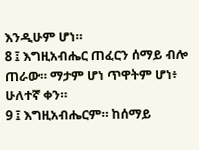እንዲሁም ሆነ።
8 ፤ እግዚአብሔር ጠፈርን ሰማይ ብሎ ጠራው። ማታም ሆነ ጥዋትም ሆነ፥ ሁለተኛ ቀን።
9 ፤ እግዚአብሔርም። ከሰማይ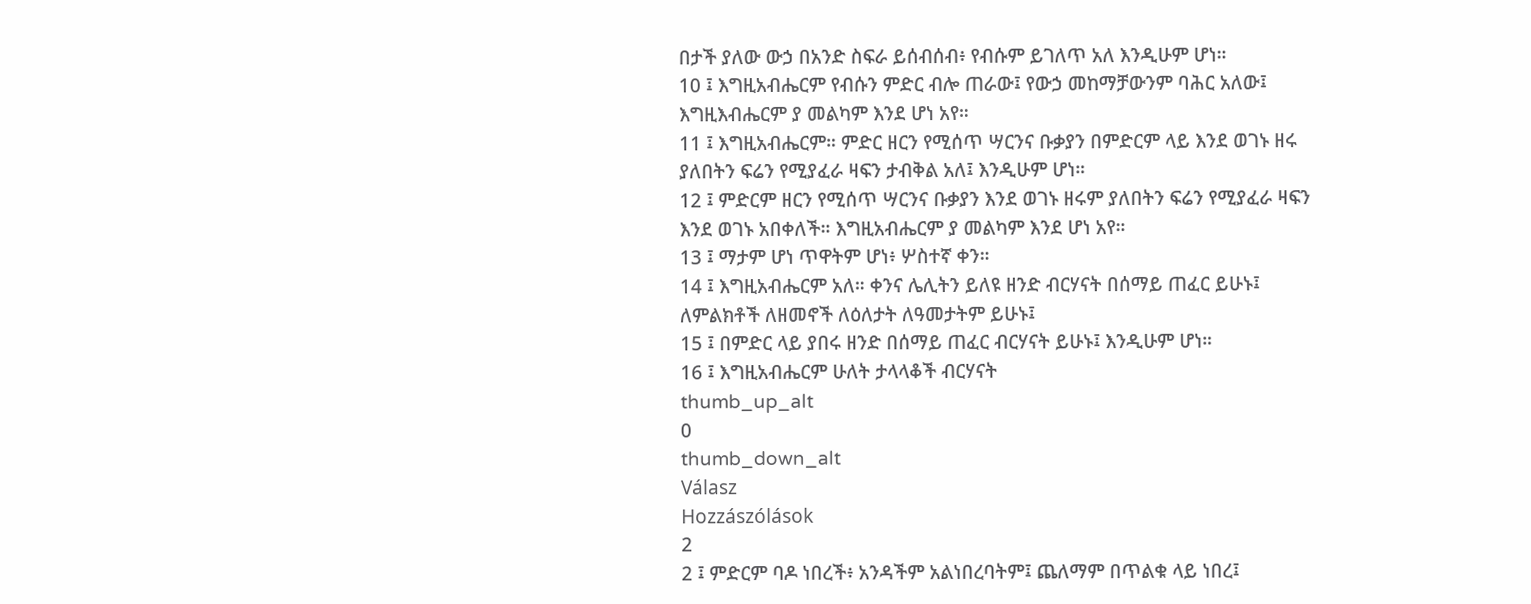በታች ያለው ውኃ በአንድ ስፍራ ይሰብሰብ፥ የብሱም ይገለጥ አለ እንዲሁም ሆነ።
10 ፤ እግዚአብሔርም የብሱን ምድር ብሎ ጠራው፤ የውኃ መከማቻውንም ባሕር አለው፤ እግዚእብሔርም ያ መልካም እንደ ሆነ አየ።
11 ፤ እግዚአብሔርም። ምድር ዘርን የሚሰጥ ሣርንና ቡቃያን በምድርም ላይ እንደ ወገኑ ዘሩ ያለበትን ፍሬን የሚያፈራ ዛፍን ታብቅል አለ፤ እንዲሁም ሆነ።
12 ፤ ምድርም ዘርን የሚሰጥ ሣርንና ቡቃያን እንደ ወገኑ ዘሩም ያለበትን ፍሬን የሚያፈራ ዛፍን እንደ ወገኑ አበቀለች። እግዚአብሔርም ያ መልካም እንደ ሆነ አየ።
13 ፤ ማታም ሆነ ጥዋትም ሆነ፥ ሦስተኛ ቀን።
14 ፤ እግዚአብሔርም አለ። ቀንና ሌሊትን ይለዩ ዘንድ ብርሃናት በሰማይ ጠፈር ይሁኑ፤ ለምልክቶች ለዘመኖች ለዕለታት ለዓመታትም ይሁኑ፤
15 ፤ በምድር ላይ ያበሩ ዘንድ በሰማይ ጠፈር ብርሃናት ይሁኑ፤ እንዲሁም ሆነ።
16 ፤ እግዚአብሔርም ሁለት ታላላቆች ብርሃናት
thumb_up_alt
0
thumb_down_alt
Válasz
Hozzászólások
2
2 ፤ ምድርም ባዶ ነበረች፥ አንዳችም አልነበረባትም፤ ጨለማም በጥልቁ ላይ ነበረ፤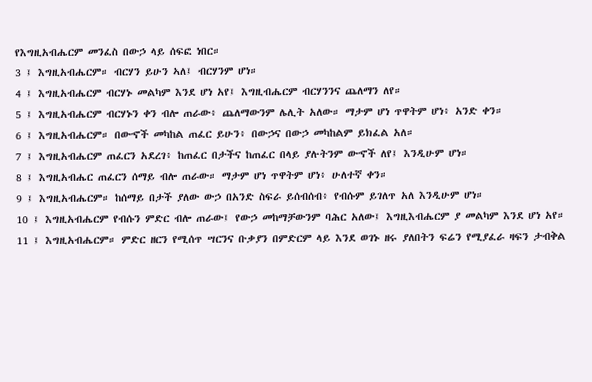የእግዚአብሔርም መንፈስ በውኃ ላይ ሰፍፎ ነበር።
3 ፤ እግዚአብሔርም። ብርሃን ይሁን ኣለ፤ ብርሃንም ሆነ።
4 ፤ እግዚአብሔርም ብርሃኑ መልካም እንደ ሆነ አየ፤ እግዚብሔርም ብርሃንንና ጨለማን ለየ።
5 ፤ እግዚአብሔርም ብርሃኑን ቀን ብሎ ጠራው፥ ጨለማውንም ሌሊት አለው። ማታም ሆነ ጥዋትም ሆነ፥ አንድ ቀን።
6 ፤ እግዚአብሔርም። በውኆች መካከል ጠፈር ይሁን፥ በውኃና በውኃ መካከልም ይክፈል አለ።
7 ፤ እግዚአብሔርም ጠፈርን አደረገ፥ ከጠፈር በታችና ከጠፈር በላይ ያሉትንም ውኆች ለየ፤ እንዲሁም ሆነ።
8 ፤ እግዚአብሔር ጠፈርን ሰማይ ብሎ ጠራው። ማታም ሆነ ጥዋትም ሆነ፥ ሁለተኛ ቀን።
9 ፤ እግዚአብሔርም። ከሰማይ በታች ያለው ውኃ በአንድ ስፍራ ይሰብሰብ፥ የብሱም ይገለጥ አለ እንዲሁም ሆነ።
10 ፤ እግዚአብሔርም የብሱን ምድር ብሎ ጠራው፤ የውኃ መከማቻውንም ባሕር አለው፤ እግዚእብሔርም ያ መልካም እንደ ሆነ አየ።
11 ፤ እግዚአብሔርም። ምድር ዘርን የሚሰጥ ሣርንና ቡቃያን በምድርም ላይ እንደ ወገኑ ዘሩ ያለበትን ፍሬን የሚያፈራ ዛፍን ታብቅል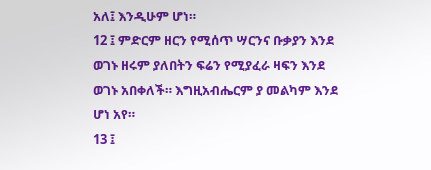አለ፤ እንዲሁም ሆነ።
12 ፤ ምድርም ዘርን የሚሰጥ ሣርንና ቡቃያን እንደ ወገኑ ዘሩም ያለበትን ፍሬን የሚያፈራ ዛፍን እንደ ወገኑ አበቀለች። እግዚአብሔርም ያ መልካም እንደ ሆነ አየ።
13 ፤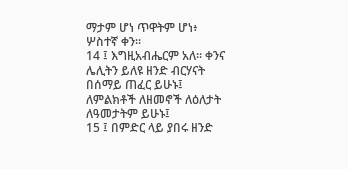ማታም ሆነ ጥዋትም ሆነ፥ ሦስተኛ ቀን።
14 ፤ እግዚአብሔርም አለ። ቀንና ሌሊትን ይለዩ ዘንድ ብርሃናት በሰማይ ጠፈር ይሁኑ፤ ለምልክቶች ለዘመኖች ለዕለታት ለዓመታትም ይሁኑ፤
15 ፤ በምድር ላይ ያበሩ ዘንድ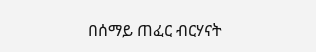በሰማይ ጠፈር ብርሃናት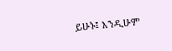ይሁኑ፤ እንዲሁም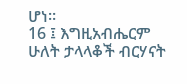ሆነ።
16 ፤ እግዚአብሔርም ሁለት ታላላቆች ብርሃናት